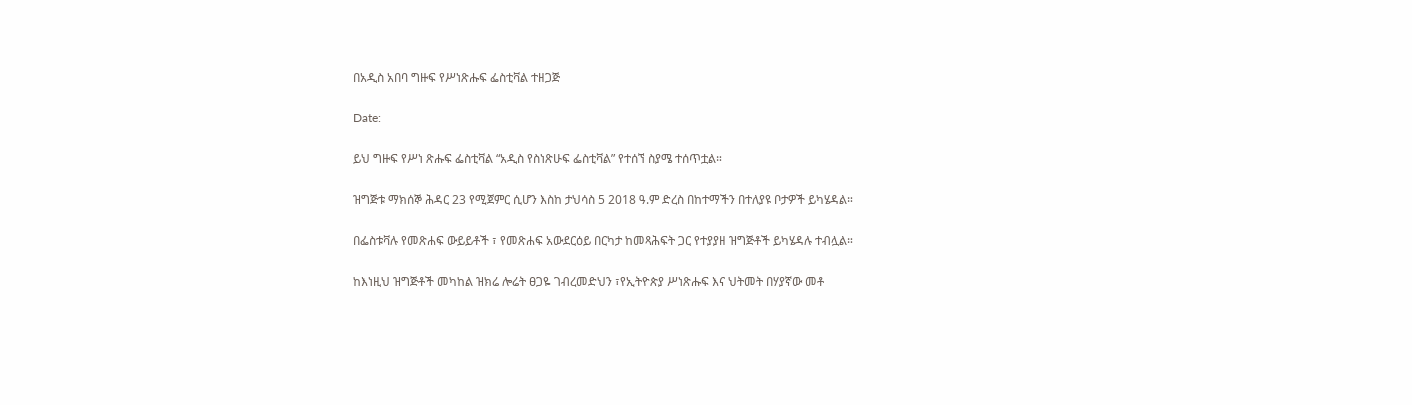በአዲስ አበባ ግዙፍ የሥነጽሑፍ ፌስቲቫል ተዘጋጅ

Date:

ይህ ግዙፍ የሥነ ጽሑፍ ፌስቲቫል “አዲስ የስነጽሁፍ ፌስቲቫል” የተሰኘ ስያሜ ተሰጥቷል።

ዝግጅቱ ማክሰኞ ሕዳር 23 የሚጀምር ሲሆን እስከ ታህሳስ 5 2018 ዓ.ም ድረስ በከተማችን በተለያዩ ቦታዎች ይካሄዳል።

በፌስቱቫሉ የመጽሐፍ ውይይቶች ፣ የመጽሐፍ አውደርዕይ በርካታ ከመጻሕፍት ጋር የተያያዘ ዝግጅቶች ይካሄዳሉ ተብሏል።

ከእነዚህ ዝግጅቶች መካከል ዝክሬ ሎሬት ፀጋዬ ገብረመድህን ፣የኢትዮጵያ ሥነጽሑፍ እና ህትመት በሃያኛው መቶ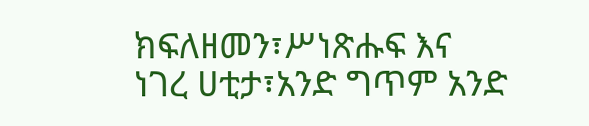ክፍለዘመን፣ሥነጽሑፍ እና ነገረ ሀቲታ፣አንድ ግጥም አንድ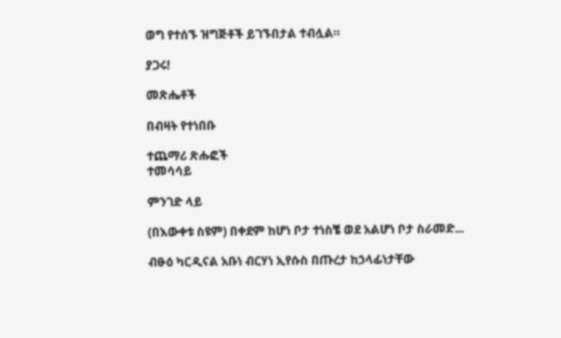ወግ የተሰኙ ዝግጅቶች ይገኙበታል ተብሏል።

ያጋሩ!

መጽሔቶች

በብዛት የተነበቡ

ተጨማሪ ጽሑፎች
ተመሳሳይ

ምንገድ ላይ

(በእውቀቱ ስዩም) በቀደም ከሆነ ቦታ ተነስቼ ወደ አልሆነ ቦታ ስራመድ...

ብፁዕ ካርዲናል አቡነ ብርሃነ ኢየሱስ በጡረታ ከኃላፊነታቸው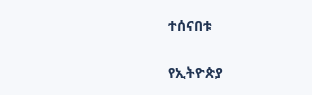ተሰናበቱ

የኢትዮጵያ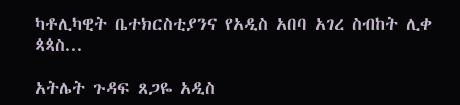ካቶሊካዊት ቤተክርስቲያንና የአዲስ አበባ አገረ ስብከት ሊቀ ጳጳስ...

አትሌት ጉዳፍ ጸጋዬ አዲስ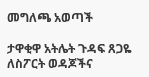መግለጫ አወጣች

ታዋቂዋ አትሌት ጉዳፍ ጸጋዬ ለስፖርት ወዳጆችና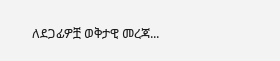ለደጋፊዎቿ ወቅታዊ መረጃ...